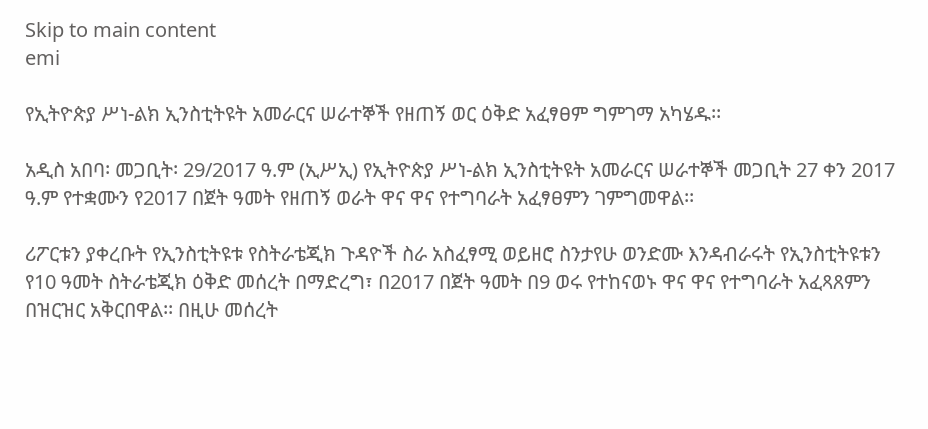Skip to main content
emi

የኢትዮጵያ ሥነ-ልክ ኢንስቲትዩት አመራርና ሠራተኞች የዘጠኝ ወር ዕቅድ አፈፃፀም ግምገማ አካሄዱ፡፡

አዲስ አበባ፡ መጋቢት፡ 29/2017 ዓ.ም (ኢሥኢ) የኢትዮጵያ ሥነ-ልክ ኢንስቲትዩት አመራርና ሠራተኞች መጋቢት 27 ቀን 2017 ዓ.ም የተቋሙን የ2017 በጀት ዓመት የዘጠኝ ወራት ዋና ዋና የተግባራት አፈፃፀምን ገምግመዋል፡፡

ሪፖርቱን ያቀረቡት የኢንስቲትዩቱ የስትራቴጂክ ጉዳዮች ስራ አስፈፃሚ ወይዘሮ ስንታየሁ ወንድሙ እንዳብራሩት የኢንስቲትዩቱን የ10 ዓመት ስትራቴጂክ ዕቅድ መሰረት በማድረግ፣ በ2017 በጀት ዓመት በ9 ወሩ የተከናወኑ ዋና ዋና የተግባራት አፈጻጸምን በዝርዝር አቅርበዋል፡፡ በዚሁ መሰረት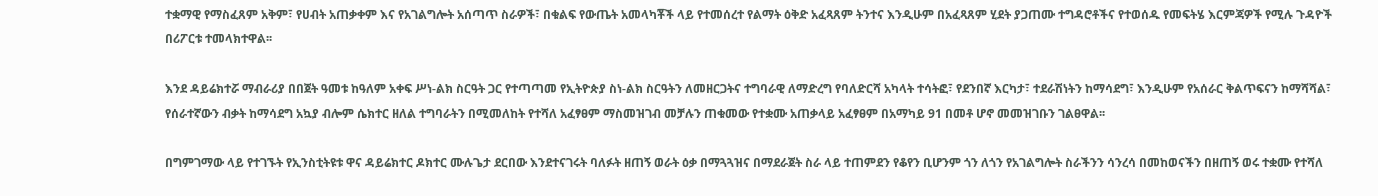ተቋማዊ የማስፈጸም አቅም፣ የሀብት አጠቃቀም እና የአገልግሎት አሰጣጥ ስራዎች፣ በቁልፍ የውጤት አመላካቾች ላይ የተመሰረተ የልማት ዕቅድ አፈጻጸም ትንተና እንዲሁም በአፈጻጸም ሂደት ያጋጠሙ ተግዳሮቶችና የተወሰዱ የመፍትሄ እርምጃዎች የሚሉ ጉዳዮች በሪፖርቱ ተመላክተዋል፡፡

እንደ ዳይሬክተሯ ማብራሪያ በበጀት ዓመቱ ከዓለም አቀፍ ሥነ-ልክ ስርዓት ጋር የተጣጣመ የኢትዮጵያ ስነ-ልክ ስርዓትን ለመዘርጋትና ተግባራዊ ለማድረግ የባለድርሻ አካላት ተሳትፎ፣ የደንበኛ እርካታ፣ ተደራሽነትን ከማሳደግ፣ እንዲሁም የአሰራር ቅልጥፍናን ከማሻሻል፣ የሰራተኛውን ብቃት ከማሳደግ አኳያ ብሎም ሴክተር ዘለል ተግባራትን በሚመለከት የተሻለ አፈፃፀም ማስመዝገብ መቻሉን ጠቁመው የተቋሙ አጠቃላይ አፈፃፀም በአማካይ 91 በመቶ ሆኖ መመዝገቡን ገልፀዋል፡፡

በግምገማው ላይ የተገኙት የኢንስቲትዩቱ ዋና ዳይሬክተር ዶክተር ሙሉጌታ ደርበው እንደተናገሩት ባለፉት ዘጠኝ ወራት ዕቃ በማጓጓዝና በማደራጀት ስራ ላይ ተጠምደን የቆየን ቢሆንም ጎን ለጎን የአገልግሎት ስራችንን ሳንረሳ በመከወናችን በዘጠኝ ወሩ ተቋሙ የተሻለ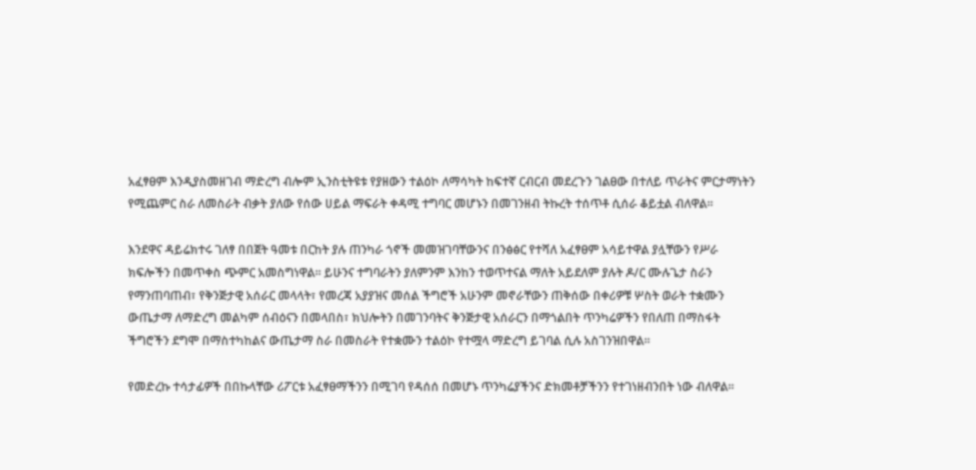አፈፃፀም እንዲያስመዘገብ ማድረግ ብሎም ኢንስቲትዩቱ የያዘውን ተልዕኮ ለማሳካት ከፍተኛ ርብርብ መደረጉን ገልፀው በተለይ ጥራትና ምርታማነትን የሚጨምር ስራ ለመስራት ብቃት ያለው የሰው ሀይል ማፍራት ቀዳሚ ተግባር መሆኑን በመገንዘብ ትኩረት ተሰጥቶ ሲሰራ ቆይቷል ብለዋል፡፡

እንደዋና ዳይሬክተሩ ገለፃ በበጀት ዓመቱ በርከት ያሉ ጠንካራ ጎኖች መመዝገባቸውንና በንፅፅር የተሻለ አፈፃፀም አሳይተዋል ያሏቸውን የሥራ ክፍሎችን በመጥቀስ ጭምር አመስግነዋል፡፡ ይሁንና ተግባራትን ያለምንም እንከን ተወጥተናል ማለት አይደለም ያሉት ዶ/ር ሙሉጌታ ስራን የማንጠባጠብ፣ የቅንጅታዊ አሰራር መላላት፣ የመረጃ አያያዝና መሰል ችግሮች አሁንም መኖራቸውን ጠቅሰው በቀሪዎቹ ሦስት ወራት ተቋሙን ውጤታማ ለማድረግ መልካም ሰብዕናን በመላበስ፣ ክህሎትን በመገንባትና ቅንጅታዊ አሰራርን በማጎልበት ጥንካሬዎችን የበለጠ በማስፋት ችግሮችን ደግሞ በማስተካከልና ውጤታማ ስራ በመስራት የተቋሙን ተልዕኮ የተሟላ ማድረግ ይገባል ሲሉ አስገንዝበዋል፡፡

የመድረኩ ተሳታፊዎች በበኩላቸው ሪፖርቱ አፈፃፀማችንን በሚገባ የዳሰሰ በመሆኑ ጥንካሬያችንና ድክመቶቻችንን የተገነዘብንበት ነው ብለዋል፡፡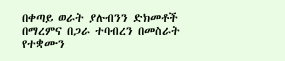በቀጣይ ወራት ያሉብንን ድክመቶች በማረምና በጋራ ተባብረን በመስራት የተቋሙን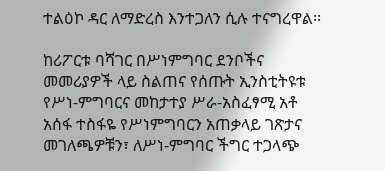ተልዕኮ ዳር ለማድረስ እንተጋለን ሲሉ ተናግረዋል፡፡

ከሪፖርቱ ባሻገር በሥነምግባር ደንቦችና መመሪያዎች ላይ ስልጠና የሰጡት ኢንስቲትዩቱ የሥነ-ምግባርና መከታተያ ሥራ-አስፈፃሚ አቶ አሰፋ ተስፋዬ የሥነምግባርን አጠቃላይ ገጽታና መገለጫዎቹን፣ ለሥነ-ምግባር ችግር ተጋላጭ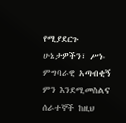የሚያደርጉ ሁኔታዎችን፣ ሥነ-ምግባራዊ አጣብቂኝ ምን እንደሚመስልና ሰራተኞች ከዚህ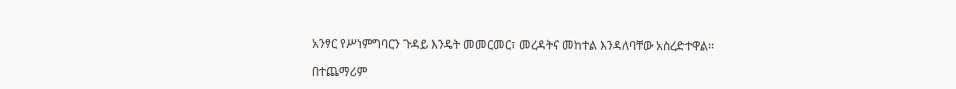አንፃር የሥነምግባርን ጉዳይ እንዴት መመርመር፣ መረዳትና መከተል እንዳለባቸው አስረድተዋል፡፡

በተጨማሪም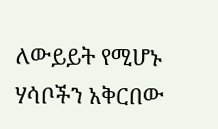ለውይይት የሚሆኑ ሃሳቦችን አቅርበው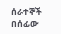ሰራተኞች በሰፊው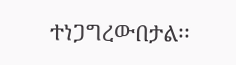ተነጋግረውበታል፡፡